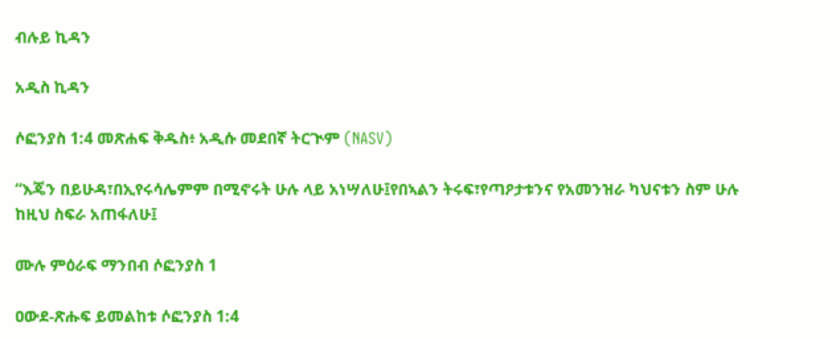ብሉይ ኪዳን

አዲስ ኪዳን

ሶፎንያስ 1:4 መጽሐፍ ቅዱስ፥ አዲሱ መደበኛ ትርጒም (NASV)

“እጄን በይሁዳ፣በኢየሩሳሌምም በሚኖሩት ሁሉ ላይ አነሣለሁ፤የበኣልን ትሩፍ፣የጣዖታቱንና የአመንዝራ ካህናቱን ስም ሁሉ ከዚህ ስፍራ አጠፋለሁ፤

ሙሉ ምዕራፍ ማንበብ ሶፎንያስ 1

ዐውደ-ጽሑፍ ይመልከቱ ሶፎንያስ 1:4